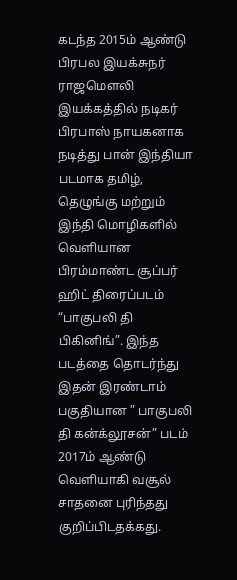கடந்த 2015ம் ஆண்டு பிரபல இயக்சுநர் ராஜமௌலி இயக்கத்தில் நடிகர் பிரபாஸ் நாயகனாக நடித்து பான் இந்தியா படமாக தமிழ், தெழுங்கு மற்றும் இந்தி மொழிகளில் வெளியான பிரம்மாண்ட சூப்பர் ஹிட் திரைப்படம் “பாகுபலி தி பிகினிங்”. இந்த படத்தை தொடர்ந்து இதன் இரண்டாம் பகுதியான ” பாகுபலி தி கன்க்லூசன்” படம் 2017ம் ஆண்டு வெளியாகி வசூல் சாதனை புரிந்தது குறிப்பிடதக்கது.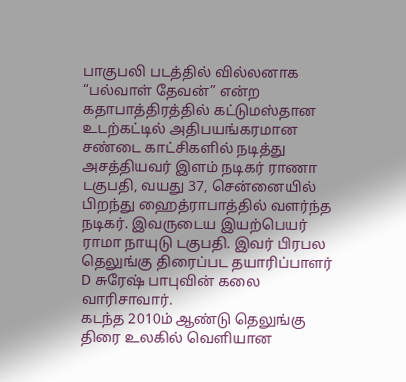பாகுபலி படத்தில் வில்லனாக “பல்வாள் தேவன்” என்ற கதாபாத்திரத்தில் கட்டுமஸ்தான உடற்கட்டில் அதிபயங்கரமான சண்டை காட்சிகளில் நடித்து அசத்தியவர் இளம் நடிகர் ராணா டகுபதி, வயது 37, சென்னையில் பிறந்து ஹைத்ராபாத்தில் வளர்ந்த நடிகர். இவருடைய இயற்பெயர் ராமா நாயுடு டகுபதி. இவர் பிரபல தெலுங்கு திரைப்பட தயாரிப்பாளர் D சுரேஷ் பாபுவின் கலை வாரிசாவார்.
கடந்த 2010ம் ஆண்டு தெலுங்கு திரை உலகில் வெளியான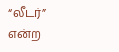“லீடர்” என்ற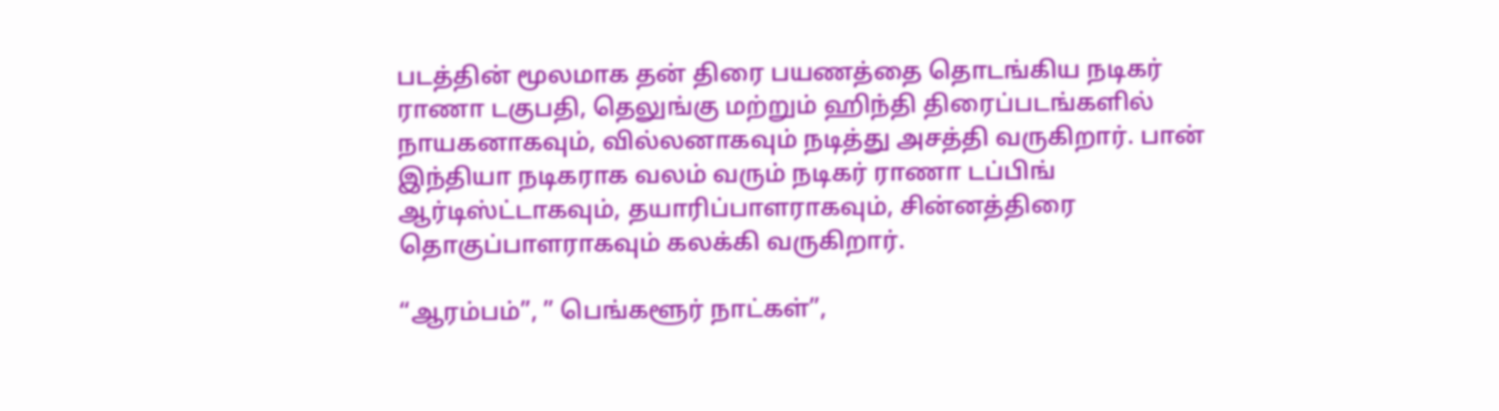படத்தின் மூலமாக தன் திரை பயணத்தை தொடங்கிய நடிகர் ராணா டகுபதி, தெலுங்கு மற்றும் ஹிந்தி திரைப்படங்களில் நாயகனாகவும், வில்லனாகவும் நடித்து அசத்தி வருகிறார். பான் இந்தியா நடிகராக வலம் வரும் நடிகர் ராணா டப்பிங் ஆர்டிஸ்ட்டாகவும், தயாரிப்பாளராகவும், சின்னத்திரை தொகுப்பாளராகவும் கலக்கி வருகிறார்.

“ஆரம்பம்”, ” பெங்களூர் நாட்கள்”,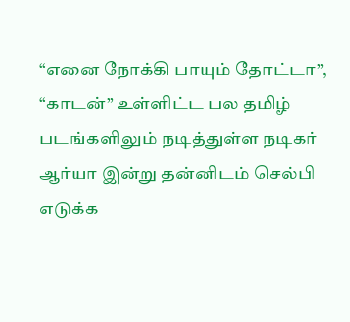“எனை நோக்கி பாயும் தோட்டா”, “காடன்” உள்ளிட்ட பல தமிழ் படங்களிலும் நடித்துள்ள நடிகர் ஆர்யா இன்று தன்னிடம் செல்பி எடுக்க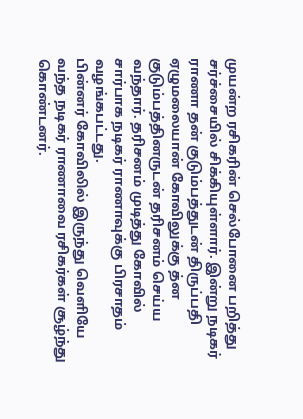முயன்ற ரசிகரின் செல்போனை பறித்து சர்ச்சையில் சிக்கியுள்ளார். இன்று நடிகர் ராணா தன் குடும்பத்துடன் திருப்பதி ஏழுமலையான் கோவிலுக்கு த்ன குடும்பத்தினருடன் தரிசனம் செய்ய வந்தார். தரிசனம் முடித்து கோவில் சார்பாக நடிகர் ராணாவுக்கு பிரசாதம் வழங்கபட்டது.
பின்னர் கோவிலில் இருந்து வெளியே வந்த நடிகர் ராணாவை ரசிகர்கள் சூழ்ந்து கொண்டனர்.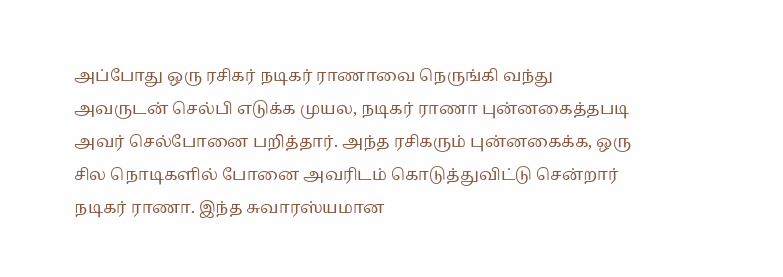அப்போது ஒரு ரசிகர் நடிகர் ராணாவை நெருங்கி வந்து அவருடன் செல்பி எடுக்க முயல, நடிகர் ராணா புன்னகைத்தபடி அவர் செல்போனை பறித்தார். அந்த ரசிகரும் புன்னகைக்க, ஒரு சில நொடிகளில் போனை அவரிடம் கொடுத்துவிட்டு சென்றார் நடிகர் ராணா. இந்த சுவாரஸ்யமான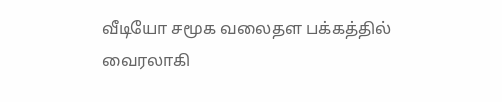வீடியோ சமூக வலைதள பக்கத்தில் வைரலாகி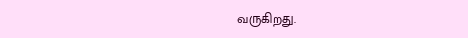வருகிறது.